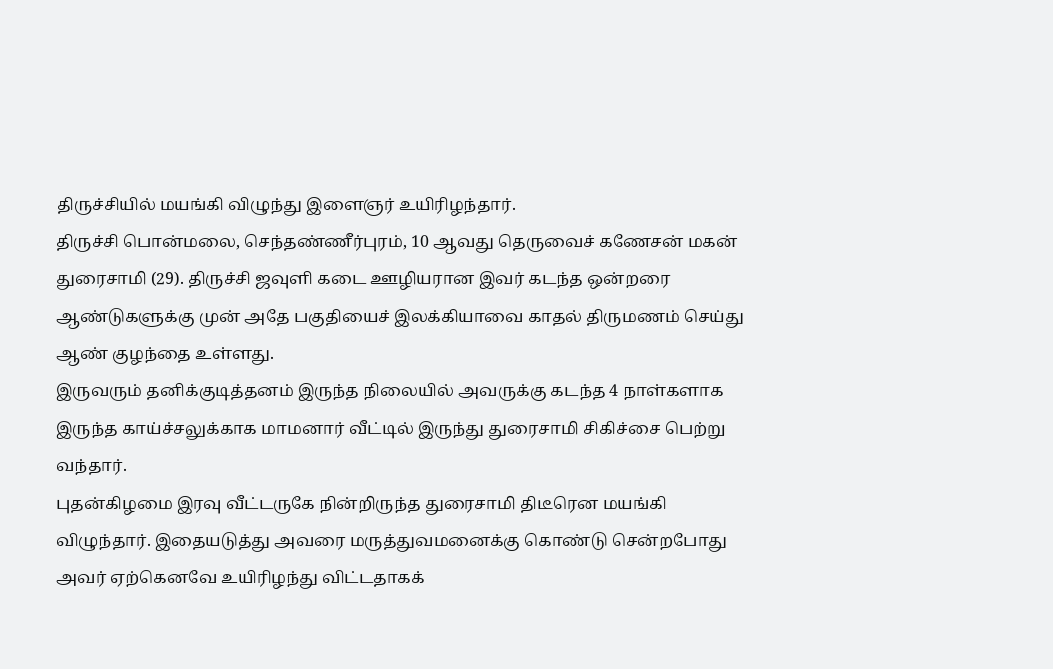திருச்சியில் மயங்கி விழுந்து இளைஞர் உயிரிழந்தார்.
திருச்சி பொன்மலை, செந்தண்ணீர்புரம், 10 ஆவது தெருவைச் கணேசன் மகன் துரைசாமி (29). திருச்சி ஜவுளி கடை ஊழியரான இவர் கடந்த ஒன்றரை ஆண்டுகளுக்கு முன் அதே பகுதியைச் இலக்கியாவை காதல் திருமணம் செய்து ஆண் குழந்தை உள்ளது.
இருவரும் தனிக்குடித்தனம் இருந்த நிலையில் அவருக்கு கடந்த 4 நாள்களாக இருந்த காய்ச்சலுக்காக மாமனார் வீட்டில் இருந்து துரைசாமி சிகிச்சை பெற்று வந்தார்.
புதன்கிழமை இரவு வீட்டருகே நின்றிருந்த துரைசாமி திடீரென மயங்கி விழுந்தார். இதையடுத்து அவரை மருத்துவமனைக்கு கொண்டு சென்றபோது அவர் ஏற்கெனவே உயிரிழந்து விட்டதாகக்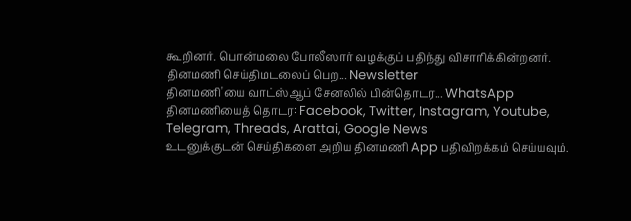கூறினர். பொன்மலை போலீஸார் வழக்குப் பதிந்து விசாரிக்கின்றனர்.
தினமணி செய்திமடலைப் பெற... Newsletter
தினமணி'யை வாட்ஸ்ஆப் சேனலில் பின்தொடர... WhatsApp
தினமணியைத் தொடர: Facebook, Twitter, Instagram, Youtube, Telegram, Threads, Arattai, Google News
உடனுக்குடன் செய்திகளை அறிய தினமணி App பதிவிறக்கம் செய்யவும்.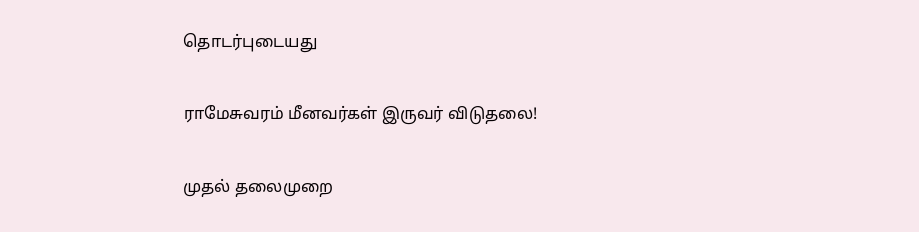தொடர்புடையது

ராமேசுவரம் மீனவர்கள் இருவர் விடுதலை!

முதல் தலைமுறை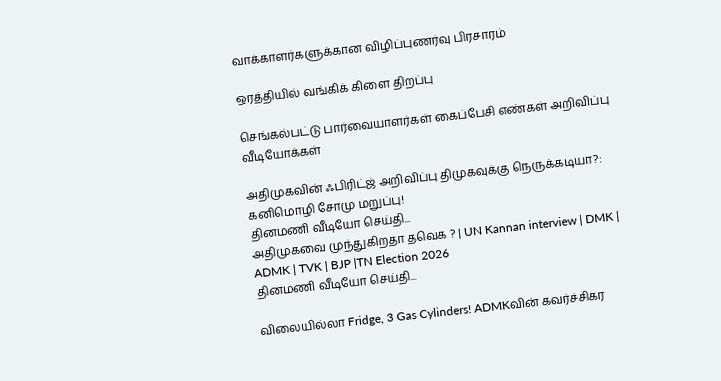வாக்காளர்களுக்கான விழிப்புணர்வு பிரசாரம்

ஒரத்தியில் வங்கிக் கிளை திறப்பு

செங்கல்பட்டு பார்வையாளர்கள் கைப்பேசி எண்கள் அறிவிப்பு
வீடியோக்கள்

அதிமுகவின் ஃபிரிட்ஜ் அறிவிப்பு திமுகவுக்கு நெருக்கடியா?: கனிமொழி சோமு மறுப்பு!
தினமணி வீடியோ செய்தி...
அதிமுகவை முந்துகிறதா தவெக ? | UN Kannan interview | DMK | ADMK | TVK | BJP |TN Election 2026
தினமணி வீடியோ செய்தி...

விலையில்லா Fridge, 3 Gas Cylinders! ADMKவின் கவர்ச்சிகர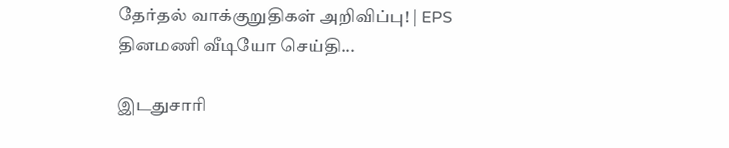தேர்தல் வாக்குறுதிகள் அறிவிப்பு! | EPS
தினமணி வீடியோ செய்தி...

இடதுசாரி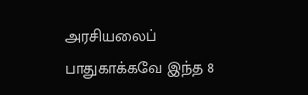அரசியலைப் பாதுகாக்கவே இந்த 8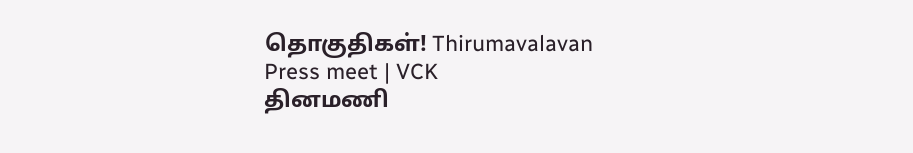தொகுதிகள்! Thirumavalavan Press meet | VCK
தினமணி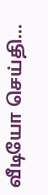வீடியோ செய்தி...